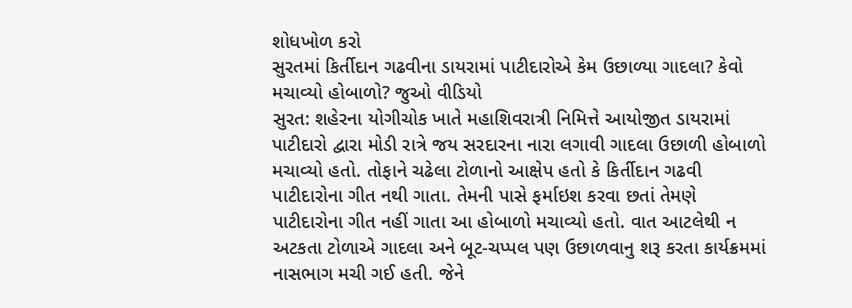શોધખોળ કરો
સુરતમાં કિર્તીદાન ગઢવીના ડાયરામાં પાટીદારોએ કેમ ઉછાળ્યા ગાદલા? કેવો મચાવ્યો હોબાળો? જુઓ વીડિયો
સુરત: શહેરના યોગીચોક ખાતે મહાશિવરાત્રી નિમિત્તે આયોજીત ડાયરામાં પાટીદારો દ્વારા મોડી રાત્રે જય સરદારના નારા લગાવી ગાદલા ઉછાળી હોબાળો મચાવ્યો હતો. તોફાને ચઢેલા ટોળાનો આક્ષેપ હતો કે કિર્તીદાન ગઢવી પાટીદારોના ગીત નથી ગાતા. તેમની પાસે ફર્માઇશ કરવા છતાં તેમણે પાટીદારોના ગીત નહીં ગાતા આ હોબાળો મચાવ્યો હતો. વાત આટલેથી ન અટકતા ટોળાએ ગાદલા અને બૂટ-ચપ્પલ પણ ઉછાળવાનુ શરૂ કરતા કાર્યક્રમમાં નાસભાગ મચી ગઈ હતી. જેને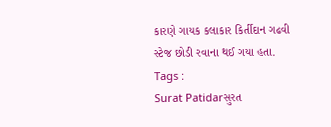કારણે ગાયક કલાકાર કિર્તીદાન ગઢવી સ્ટેજ છોડી રવાના થઈ ગયા હતા.
Tags :
Surat Patidarસુરત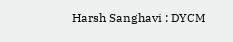Harsh Sanghavi : DYCM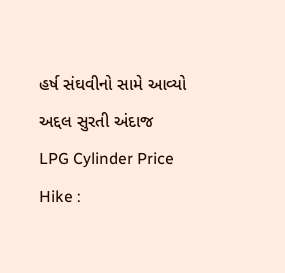હર્ષ સંઘવીનો સામે આવ્યો અદ્દલ સુરતી અંદાજ
LPG Cylinder Price Hike :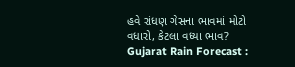હવે રાંધણ ગેસના ભાવમાં મોટો વધારો, કેટલા વધ્યા ભાવ?
Gujarat Rain Forecast :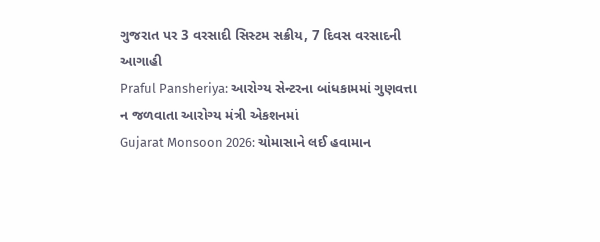ગુજરાત પર 3 વરસાદી સિસ્ટમ સક્રીય, 7 દિવસ વરસાદની આગાહી
Praful Pansheriya: આરોગ્ય સેન્ટરના બાંધકામમાં ગુણવત્તા ન જળવાતા આરોગ્ય મંત્રી એકશનમાં
Gujarat Monsoon 2026: ચોમાસાને લઈ હવામાન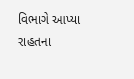વિભાગે આપ્યા રાહતના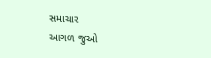સમાચાર
આગળ જુઓ